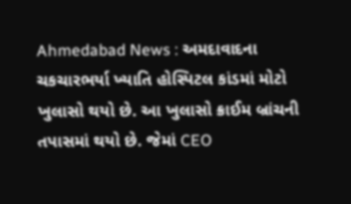Ahmedabad News : અમદાવાદના ચકચારભર્યા ખ્યાતિ હોસ્પિટલ કાંડમાં મોટો ખુલાસો થયો છે. આ ખુલાસો ક્રાઈમ બ્રાંચની તપાસમાં થયો છે. જેમાં CEO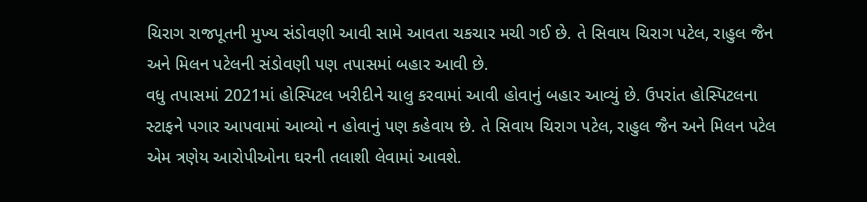ચિરાગ રાજપૂતની મુખ્ય સંડોવણી આવી સામે આવતા ચકચાર મચી ગઈ છે. તે સિવાય ચિરાગ પટેલ, રાહુલ જૈન અને મિલન પટેલની સંડોવણી પણ તપાસમાં બહાર આવી છે.
વધુ તપાસમાં 2021માં હોસ્પિટલ ખરીદીને ચાલુ કરવામાં આવી હોવાનું બહાર આવ્યું છે. ઉપરાંત હોસ્પિટલના સ્ટાફને પગાર આપવામાં આવ્યો ન હોવાનું પણ કહેવાય છે. તે સિવાય ચિરાગ પટેલ, રાહુલ જૈન અને મિલન પટેલ એમ ત્રણેય આરોપીઓના ઘરની તલાશી લેવામાં આવશે.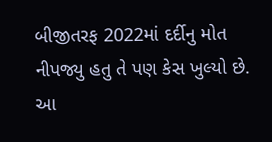બીજીતરફ 2022માં દર્દીનુ મોત નીપજ્યુ હતુ તે પણ કેસ ખુલ્યો છે.
આ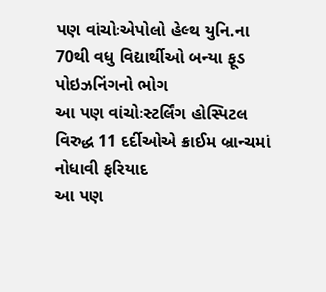પણ વાંચોઃએપોલો હેલ્થ યુનિ.ના 70થી વધુ વિદ્યાર્થીઓ બન્યા ફૂડ પોઇઝનિંગનો ભોગ
આ પણ વાંચોઃસ્ટર્લિંગ હોસ્પિટલ વિરુદ્ધ 11 દર્દીઓએ ક્રાઈમ બ્રાન્ચમાં નોધાવી ફરિયાદ
આ પણ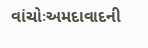વાંચોઃઅમદાવાદની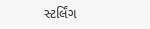સ્ટર્લિંગ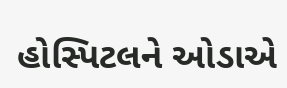હોસ્પિટલને ઓડાએ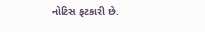નોટિસ ફટકારી છે.